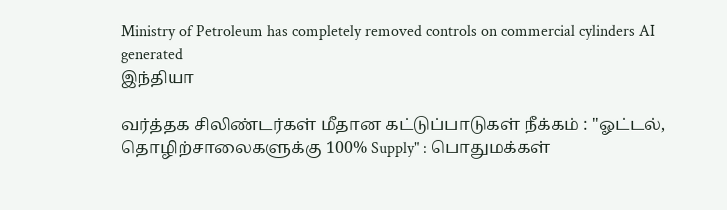Ministry of Petroleum has completely removed controls on commercial cylinders AI generated
இந்தியா

வர்த்தக சிலிண்டர்கள் மீதான கட்டுப்பாடுகள் நீக்கம் : "ஓட்டல், தொழிற்சாலைகளுக்கு 100% Supply" : பொதுமக்கள்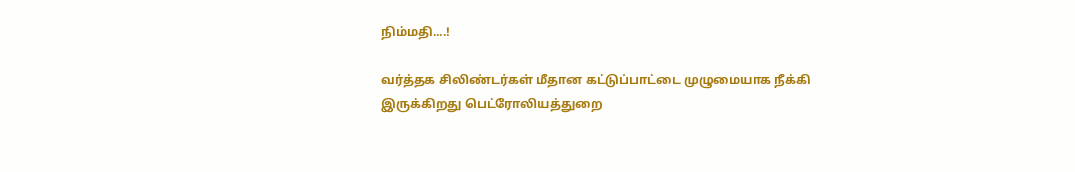நிம்மதி....!

வர்த்தக சிலிண்டர்கள் மீதான கட்டுப்பாட்டை முழுமையாக நீக்கி இருக்கிறது பெட்ரோலியத்துறை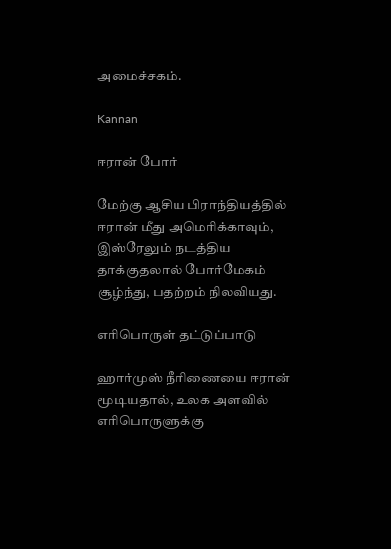அமைச்சகம்.

Kannan

ஈரான் போர்

மேற்கு ஆசிய பிராந்தியத்தில் ஈரான் மீது அமெரிக்காவும், இஸ்ரேலும் நடத்திய தாக்குதலால் போர்மேகம் சூழ்ந்து, பதற்றம் நிலவியது.

எரிபொருள் தட்டுப்பாடு

ஹார்முஸ் நீரிணையை ஈரான் மூடியதால், உலக அளவில் எரிபொருளுக்கு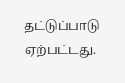தட்டுப்பாடு ஏற்பட்டது.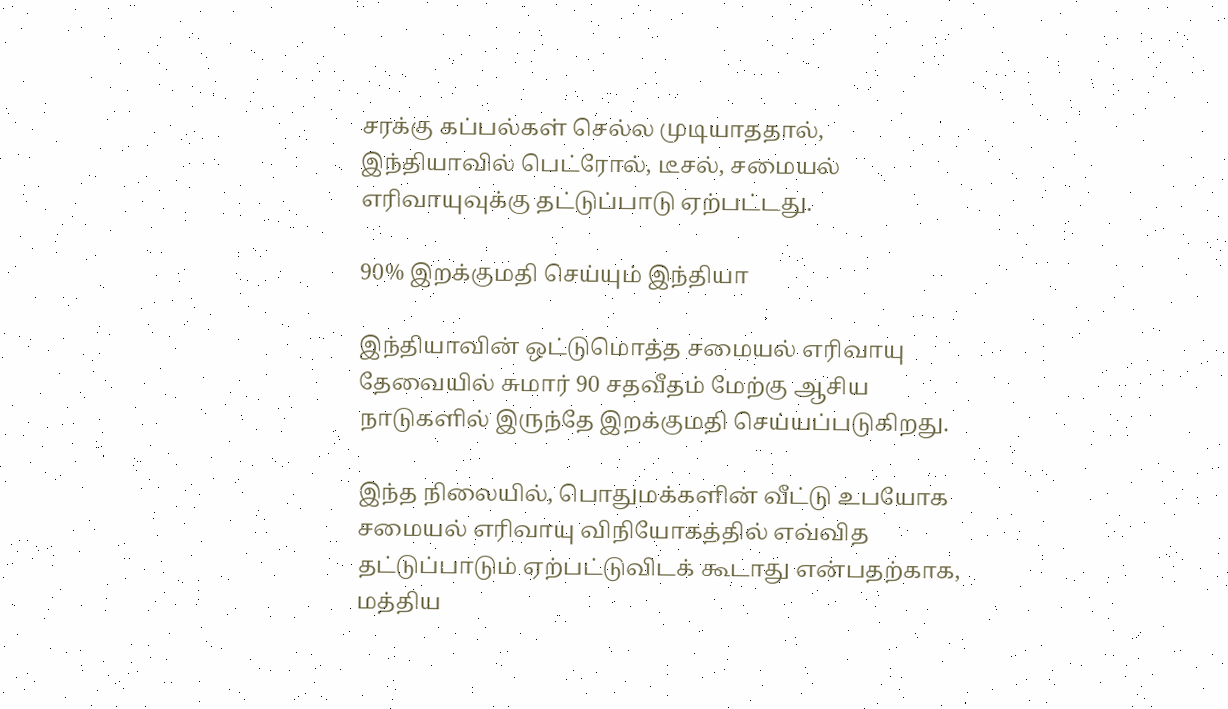சரக்கு கப்பல்கள் செல்ல முடியாததால், இந்தியாவில் பெட்ரோல், டீசல், சமையல் எரிவாயுவுக்கு தட்டுப்பாடு ஏற்பட்டது.

90% இறக்குமதி செய்யும் இந்தியா

இந்தியாவின் ஒட்டுமொத்த சமையல் எரிவாயு தேவையில் சுமார் 90 சதவீதம் மேற்கு ஆசிய நாடுகளில் இருந்தே இறக்குமதி செய்யப்படுகிறது.

இந்த நிலையில், பொதுமக்களின் வீட்டு உபயோக சமையல் எரிவாயு விநியோகத்தில் எவ்வித தட்டுப்பாடும் ஏற்பட்டுவிடக் கூடாது என்பதற்காக, மத்திய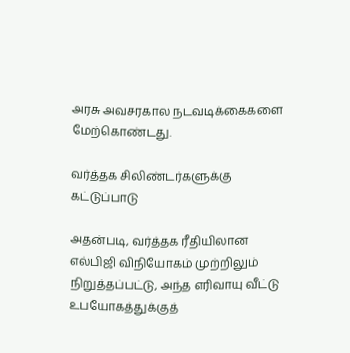அரசு அவசரகால நடவடிக்கைகளை மேற்கொண்டது.

வர்த்தக சிலிண்டர்களுக்கு கட்டுப்பாடு

அதன்படி, வர்த்தக ரீதியிலான எல்பிஜி விநியோகம் முற்றிலும் நிறுத்தப்பட்டு, அந்த எரிவாயு வீட்டு உபயோகத்துக்குத்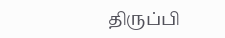திருப்பி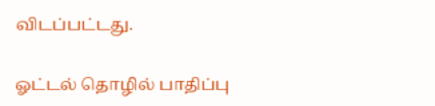விடப்பட்டது.

ஓட்டல் தொழில் பாதிப்பு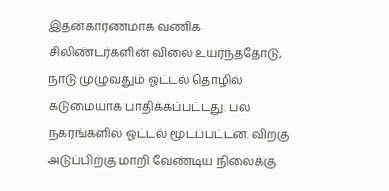இதன்காரணமாக வணிக சிலிண்டர்களின் விலை உயர்ந்ததோடு, நாடு முழுவதும் ஓட்டல் தொழில் கடுமையாக பாதிக்கப்பட்டது. பல நகரங்களில் ஓட்டல் மூடப்பட்டன. விறகு அடுப்பிற்கு மாறி வேண்டிய நிலைக்கு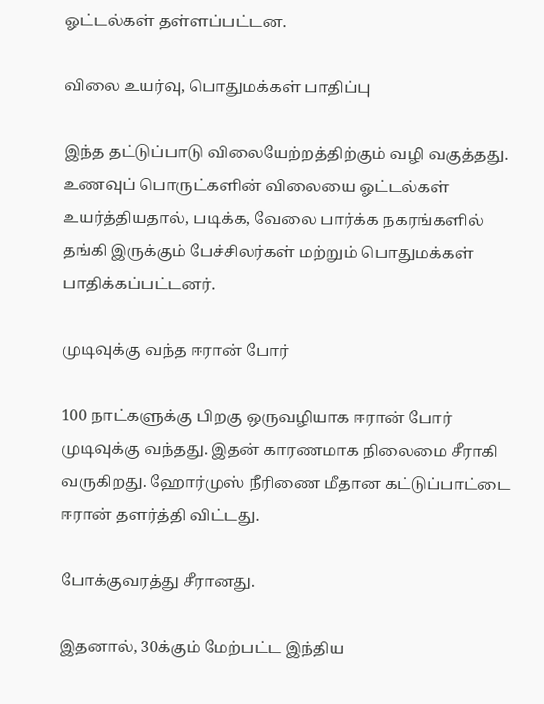ஓட்டல்கள் தள்ளப்பட்டன.

விலை உயர்வு, பொதுமக்கள் பாதிப்பு

இந்த தட்டுப்பாடு விலையேற்றத்திற்கும் வழி வகுத்தது. உணவுப் பொருட்களின் விலையை ஓட்டல்கள் உயர்த்தியதால், படிக்க, வேலை பார்க்க நகரங்களில் தங்கி இருக்கும் பேச்சிலர்கள் மற்றும் பொதுமக்கள் பாதிக்கப்பட்டனர்.

முடிவுக்கு வந்த ஈரான் போர்

100 நாட்களுக்கு பிறகு ஒருவழியாக ஈரான் போர் முடிவுக்கு வந்தது. இதன் காரணமாக நிலைமை சீராகி வருகிறது. ஹோர்முஸ் நீரிணை மீதான கட்டுப்பாட்டை ஈரான் தளர்த்தி விட்டது.

போக்குவரத்து சீரானது.

இதனால், 30க்கும் மேற்பட்ட இந்திய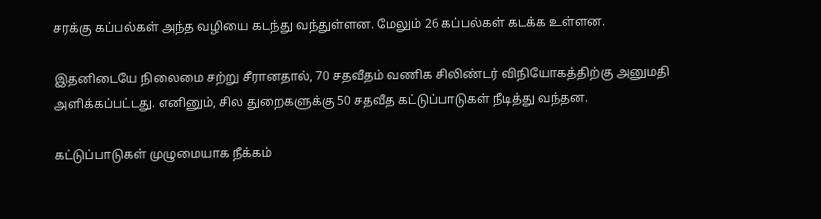சரக்கு கப்பல்கள் அந்த வழியை கடந்து வந்துள்ளன. மேலும் 26 கப்பல்கள் கடக்க உள்ளன.

இதனிடையே நிலைமை சற்று சீரானதால், 70 சதவீதம் வணிக சிலிண்டர் விநியோகத்திற்கு அனுமதி அளிக்கப்பட்டது. எனினும், சில துறைகளுக்கு 50 சதவீத கட்டுப்பாடுகள் நீடித்து வந்தன.

கட்டுப்பாடுகள் முழுமையாக நீக்கம்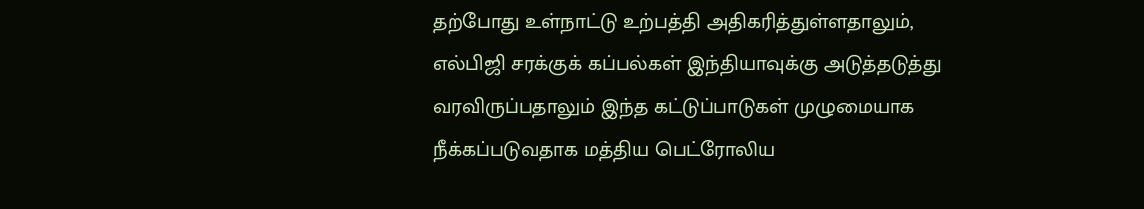தற்போது உள்நாட்டு உற்பத்தி அதிகரித்துள்ளதாலும், எல்பிஜி சரக்குக் கப்பல்கள் இந்தியாவுக்கு அடுத்தடுத்து வரவிருப்பதாலும் இந்த கட்டுப்பாடுகள் முழுமையாக நீக்கப்படுவதாக மத்திய பெட்ரோலிய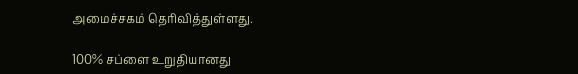அமைச்சகம் தெரிவித்துள்ளது.

100% சப்ளை உறுதியானது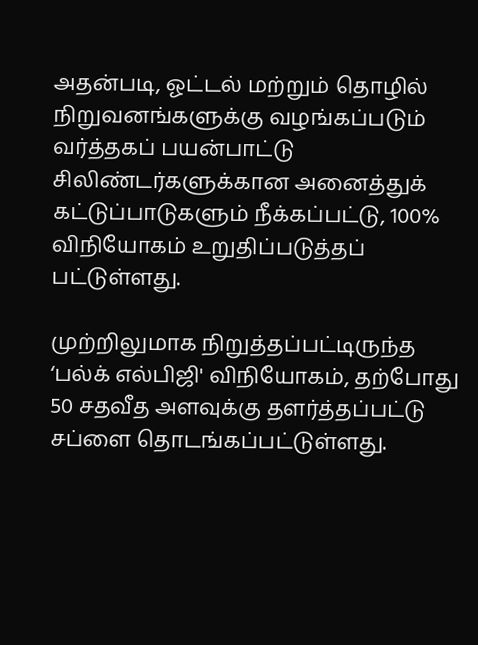அதன்படி, ஓட்டல் மற்றும் தொழில் நிறுவனங்களுக்கு வழங்கப்படும் வர்த்தகப் பயன்பாட்டு சிலிண்டர்களுக்கான அனைத்துக் கட்டுப்பாடுகளும் நீக்கப்பட்டு, 100% விநியோகம் உறுதிப்படுத்தப் பட்டுள்ளது.

முற்றிலுமாக நிறுத்தப்பட்டிருந்த ‘பல்க் எல்பிஜி' விநியோகம், தற்போது 50 சதவீத அளவுக்கு தளர்த்தப்பட்டு சப்ளை தொடங்கப்பட்டுள்ளது.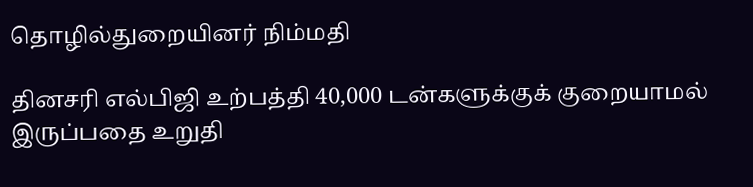தொழில்துறையினர் நிம்மதி

தினசரி எல்பிஜி உற்பத்தி 40,000 டன்களுக்குக் குறையாமல் இருப்பதை உறுதி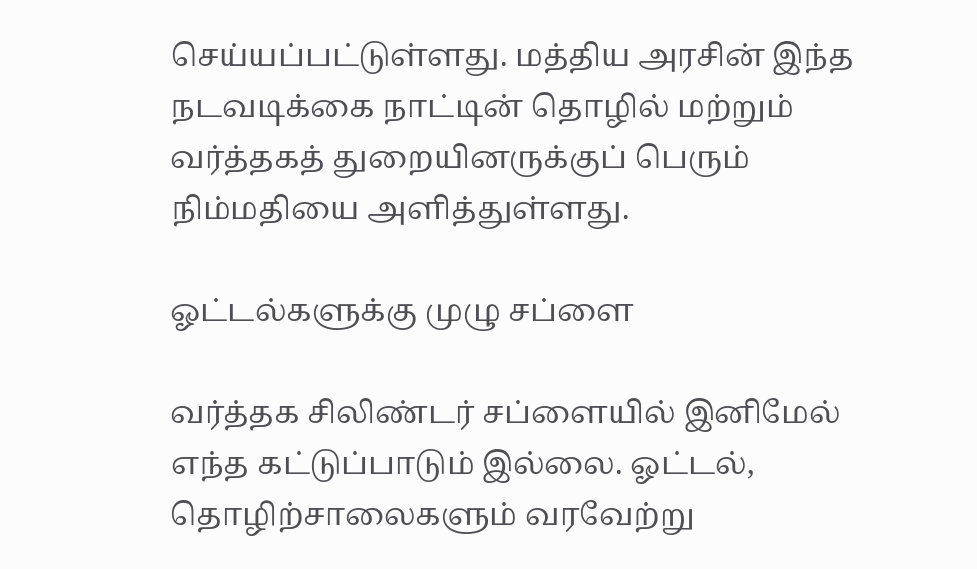செய்யப்பட்டுள்ளது. மத்திய அரசின் இந்த நடவடிக்கை நாட்டின் தொழில் மற்றும் வர்த்தகத் துறையினருக்குப் பெரும் நிம்மதியை அளித்துள்ளது.

ஓட்டல்களுக்கு முழு சப்ளை

வர்த்தக சிலிண்டர் சப்ளையில் இனிமேல் எந்த கட்டுப்பாடும் இல்லை. ஓட்டல், தொழிற்சாலைகளும் வரவேற்று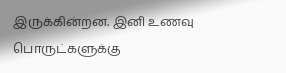இருக்கின்றன. இனி உணவு பொருட்களுக்கு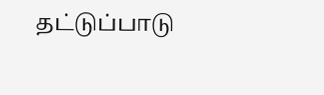தட்டுப்பாடு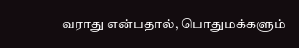வராது என்பதால், பொதுமக்களும்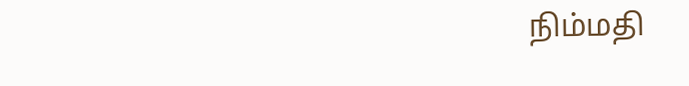நிம்மதி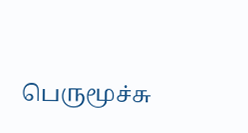பெருமூச்சு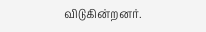விடுகின்றனர்.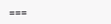===